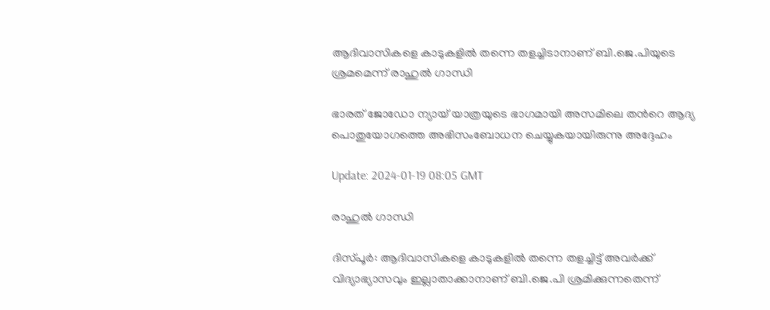ആദിവാസികളെ കാടുകളില്‍ തന്നെ തളച്ചിടാനാണ് ബി.ജെ.പിയുടെ ശ്രമമെന്ന് രാഹുല്‍ ഗാന്ധി

ഭാരത് ജോഡോ ന്യായ് യാത്രയുടെ ഭാഗമായി അസമിലെ തന്‍റെ ആദ്യ പൊതുയോഗത്തെ അഭിസംബോധന ചെയ്യുകയായിരുന്നു അദ്ദേഹം

Update: 2024-01-19 08:05 GMT

രാഹുല്‍ ഗാന്ധി

ദിസ്പൂര്‍: ആദിവാസികളെ കാടുകളില്‍ തന്നെ തളച്ചിട്ട് അവര്‍ക്ക് വിദ്യാഭ്യാസവും ഇല്ലാതാക്കാനാണ് ബി.ജെ.പി ശ്രമിക്കുന്നതെന്ന്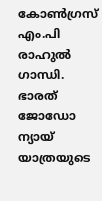കോണ്‍ഗ്രസ് എം.പി രാഹുല്‍ ഗാന്ധി. ഭാരത് ജോഡോ ന്യായ് യാത്രയുടെ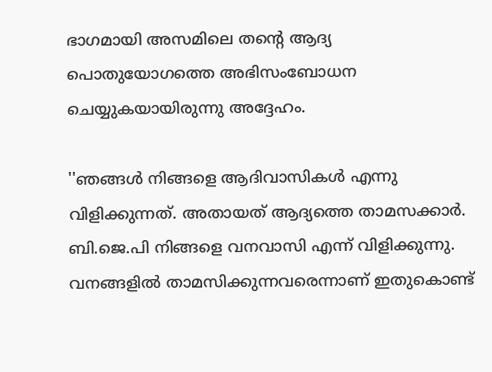ഭാഗമായി അസമിലെ തന്‍റെ ആദ്യ പൊതുയോഗത്തെ അഭിസംബോധന ചെയ്യുകയായിരുന്നു അദ്ദേഹം.

''ഞങ്ങള്‍ നിങ്ങളെ ആദിവാസികള്‍ എന്നു വിളിക്കുന്നത്. അതായത് ആദ്യത്തെ താമസക്കാര്‍. ബി.ജെ.പി നിങ്ങളെ വനവാസി എന്ന് വിളിക്കുന്നു. വനങ്ങളില്‍ താമസിക്കുന്നവരെന്നാണ് ഇതുകൊണ്ട്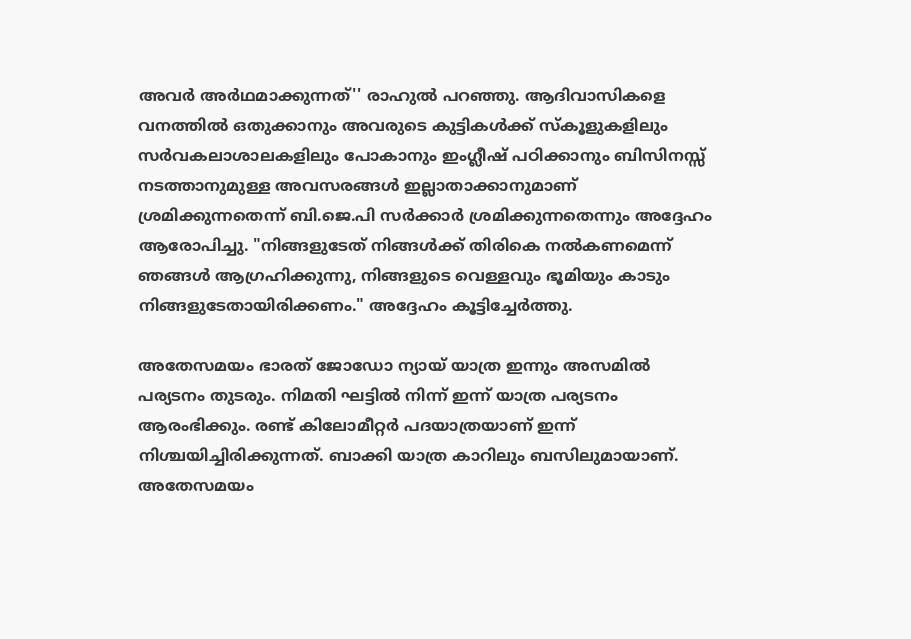അവര്‍ അര്‍ഥമാക്കുന്നത്'' രാഹുല്‍ പറഞ്ഞു. ആദിവാസികളെ വനത്തിൽ ഒതുക്കാനും അവരുടെ കുട്ടികൾക്ക് സ്‌കൂളുകളിലും സർവകലാശാലകളിലും പോകാനും ഇംഗ്ലീഷ് പഠിക്കാനും ബിസിനസ്സ് നടത്താനുമുള്ള അവസരങ്ങൾ ഇല്ലാതാക്കാനുമാണ് ശ്രമിക്കുന്നതെന്ന് ബി.ജെ.പി സര്‍ക്കാര്‍ ശ്രമിക്കുന്നതെന്നും അദ്ദേഹം ആരോപിച്ചു. "നിങ്ങളുടേത് നിങ്ങൾക്ക് തിരികെ നൽകണമെന്ന് ഞങ്ങൾ ആഗ്രഹിക്കുന്നു, നിങ്ങളുടെ വെള്ളവും ഭൂമിയും കാടും നിങ്ങളുടേതായിരിക്കണം." അദ്ദേഹം കൂട്ടിച്ചേര്‍ത്തു.

അതേസമയം ഭാരത് ജോഡോ ന്യായ് യാത്ര ഇന്നും അസമിൽ പര്യടനം തുടരും. നിമതി ഘട്ടിൽ നിന്ന് ഇന്ന് യാത്ര പര്യടനം ആരംഭിക്കും. രണ്ട് കിലോമീറ്റർ പദയാത്രയാണ് ഇന്ന് നിശ്ചയിച്ചിരിക്കുന്നത്. ബാക്കി യാത്ര കാറിലും ബസിലുമായാണ്. അതേസമയം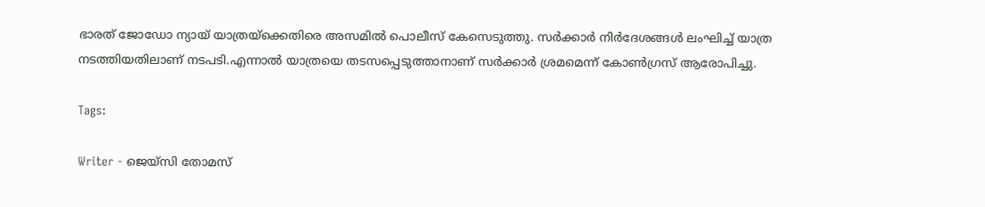ഭാരത് ജോഡോ ന്യായ് യാത്രയ്ക്കെതിരെ അസമിൽ പൊലീസ് കേസെടുത്തു. സർക്കാർ നിർദേശങ്ങൾ ലംഘിച്ച് യാത്ര നടത്തിയതിലാണ് നടപടി.എന്നാൽ യാത്രയെ തടസപ്പെടുത്താനാണ് സർക്കാർ ശ്രമമെന്ന് കോൺഗ്രസ് ആരോപിച്ചു.

Tags:

Writer - ജെയ്സി തോമസ്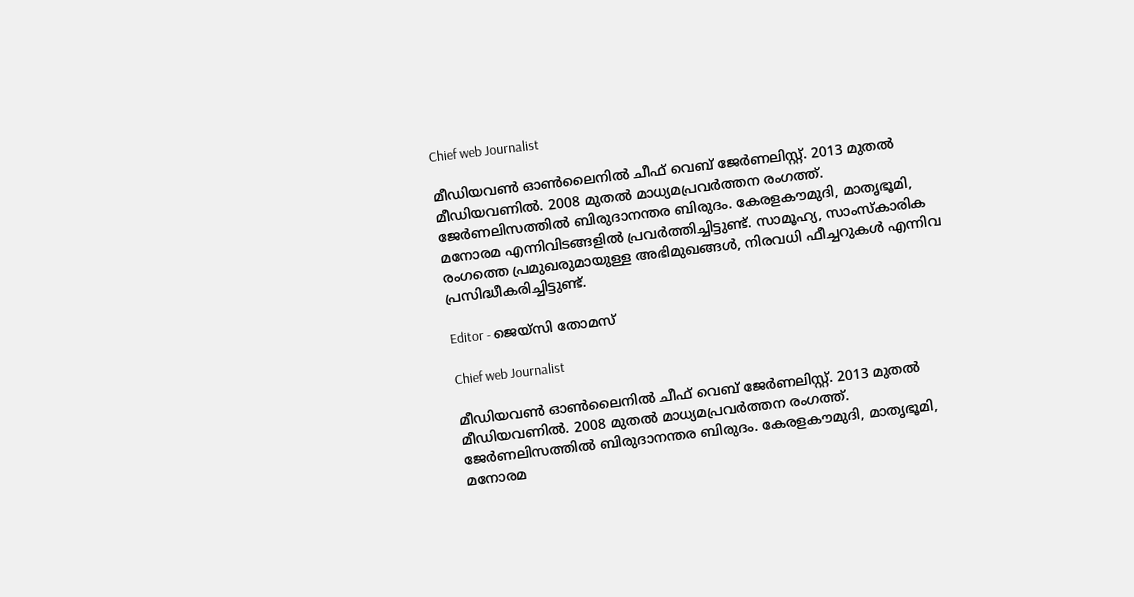Chief web Journalist

മീഡിയവൺ ഓൺലൈനിൽ ചീഫ് വെബ് ജേർണലിസ്റ്റ്. 2013 മുതൽ മീഡിയവണിൽ. 2008 മുതൽ മാധ്യമപ്രവർത്തന രംഗത്ത്. ജേർണലിസത്തിൽ ബിരുദാനന്തര ബിരുദം. കേരളകൗമുദി, മാതൃഭൂമി, മനോരമ എന്നിവിടങ്ങളിൽ പ്രവർത്തിച്ചിട്ടുണ്ട്. സാമൂഹ്യ, സാംസ്‌കാരിക രംഗത്തെ പ്രമുഖരുമായുള്ള അഭിമുഖങ്ങൾ, നിരവധി ഫീച്ചറുകൾ എന്നിവ പ്രസിദ്ധീകരിച്ചിട്ടുണ്ട്.

Editor - ജെയ്സി തോമസ്

Chief web Journalist

മീഡിയവൺ ഓൺലൈനിൽ ചീഫ് വെബ് ജേർണലിസ്റ്റ്. 2013 മുതൽ മീഡിയവണിൽ. 2008 മുതൽ മാധ്യമപ്രവർത്തന രംഗത്ത്. ജേർണലിസത്തിൽ ബിരുദാനന്തര ബിരുദം. കേരളകൗമുദി, മാതൃഭൂമി, മനോരമ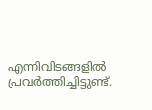എന്നിവിടങ്ങളിൽ പ്രവർത്തിച്ചിട്ടുണ്ട്.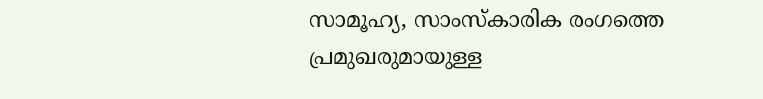സാമൂഹ്യ, സാംസ്‌കാരിക രംഗത്തെ പ്രമുഖരുമായുള്ള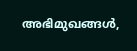അഭിമുഖങ്ങൾ,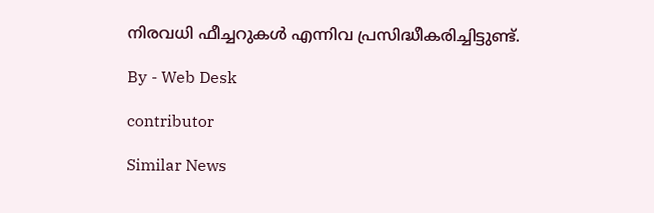നിരവധി ഫീച്ചറുകൾ എന്നിവ പ്രസിദ്ധീകരിച്ചിട്ടുണ്ട്.

By - Web Desk

contributor

Similar News